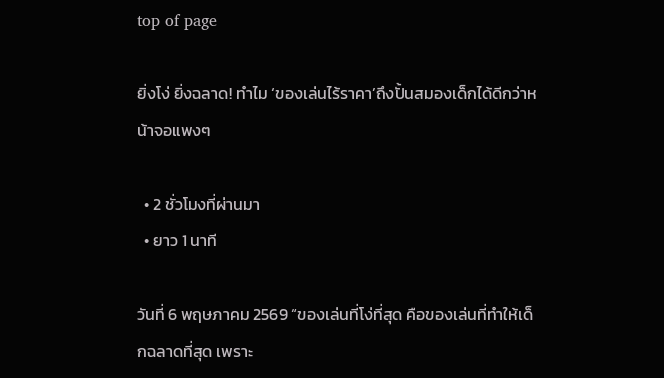top of page

ยิ่งโง่ ยิ่งฉลาด! ทำไม ‘ของเล่นไร้ราคา’ถึงปั้นสมองเด็กได้ดีกว่าหน้าจอแพงๆ

  • 2 ชั่วโมงที่ผ่านมา
  • ยาว 1 นาที

วันที่ 6 พฤษภาคม 2569 “ของเล่นที่โง่ที่สุด คือของเล่นที่ทำให้เด็กฉลาดที่สุด เพราะ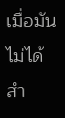เมื่อมันไม่ได้สำ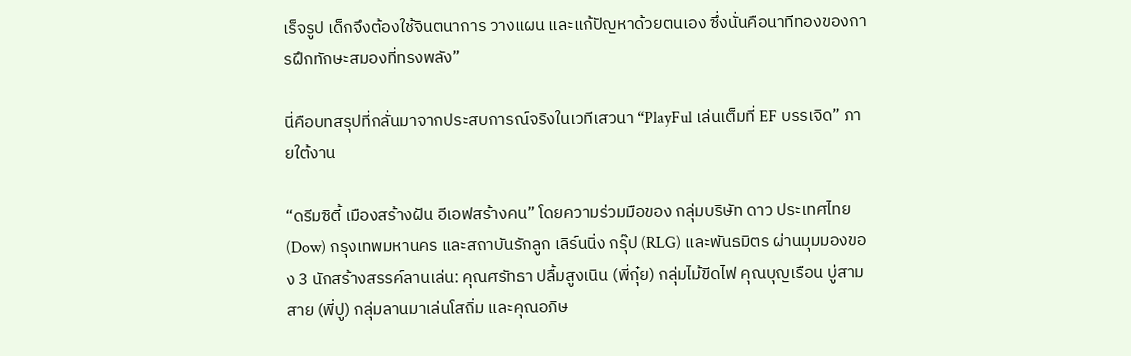เร็จรูป เด็กจึงต้องใช้จินตนาการ วางแผน และแก้ปัญหาด้วยตนเอง ซึ่งนั่นคือนาทีทองของการฝึกทักษะสมองที่ทรงพลัง”

นี่คือบทสรุปที่กลั่นมาจากประสบการณ์จริงในเวทีเสวนา “PlayFul เล่นเต็มที่ EF บรรเจิด” ภายใต้งาน

“ดรีมซิตี้ เมืองสร้างฝัน อีเอฟสร้างคน” โดยความร่วมมือของ กลุ่มบริษัท ดาว ประเทศไทย (Dow) กรุงเทพมหานคร และสถาบันรักลูก เลิร์นนิ่ง กรุ๊ป (RLG) และพันธมิตร ผ่านมุมมองของ 3 นักสร้างสรรค์ลานเล่น: คุณศรัทธา ปลื้มสูงเนิน (พี่กุ๋ย) กลุ่มไม้ขีดไฟ คุณบุญเรือน บู่สามสาย (พี่ปู) กลุ่มลานมาเล่นโสถิ่ม และคุณอภิษ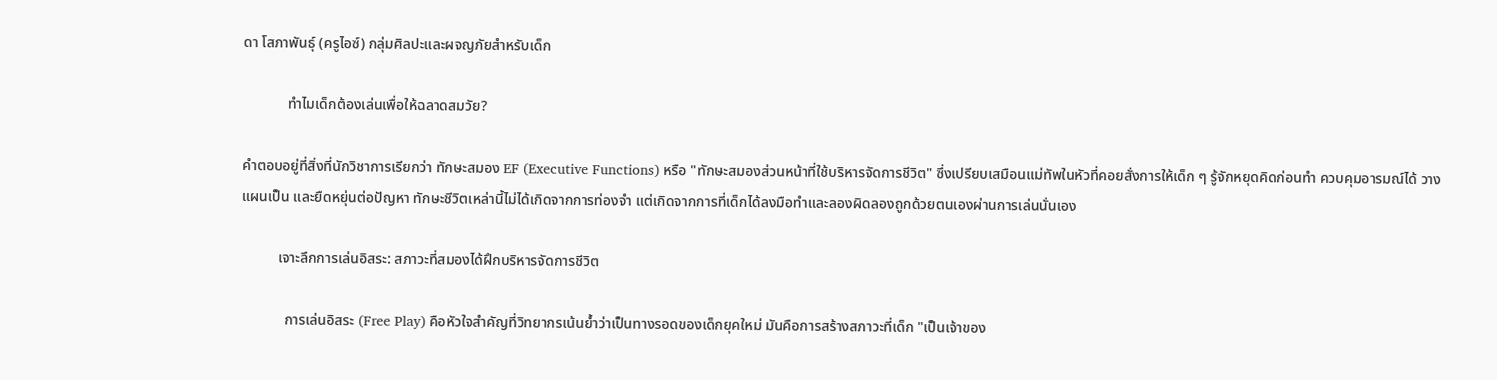ดา โสภาพันธุ์ (ครูไอซ์) กลุ่มศิลปะและผจญภัยสำหรับเด็ก

            ทำไมเด็กต้องเล่นเพื่อให้ฉลาดสมวัย?

คำตอบอยู่ที่สิ่งที่นักวิชาการเรียกว่า ทักษะสมอง EF (Executive Functions) หรือ "ทักษะสมองส่วนหน้าที่ใช้บริหารจัดการชีวิต" ซึ่งเปรียบเสมือนแม่ทัพในหัวที่คอยสั่งการให้เด็ก ๆ รู้จักหยุดคิดก่อนทำ ควบคุมอารมณ์ได้ วางแผนเป็น และยืดหยุ่นต่อปัญหา ทักษะชีวิตเหล่านี้ไม่ได้เกิดจากการท่องจำ แต่เกิดจากการที่เด็กได้ลงมือทำและลองผิดลองถูกด้วยตนเองผ่านการเล่นนั่นเอง

          เจาะลึกการเล่นอิสระ: สภาวะที่สมองได้ฝึกบริหารจัดการชีวิต

            การเล่นอิสระ (Free Play) คือหัวใจสำคัญที่วิทยากรเน้นย้ำว่าเป็นทางรอดของเด็กยุคใหม่ มันคือการสร้างสภาวะที่เด็ก "เป็นเจ้าของ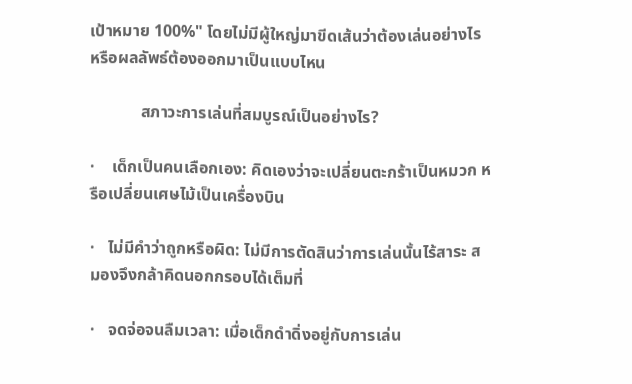เป้าหมาย 100%" โดยไม่มีผู้ใหญ่มาขีดเส้นว่าต้องเล่นอย่างไร หรือผลลัพธ์ต้องออกมาเป็นแบบไหน

            สภาวะการเล่นที่สมบูรณ์เป็นอย่างไร?

·    เด็กเป็นคนเลือกเอง: คิดเองว่าจะเปลี่ยนตะกร้าเป็นหมวก หรือเปลี่ยนเศษไม้เป็นเครื่องบิน

·   ไม่มีคำว่าถูกหรือผิด: ไม่มีการตัดสินว่าการเล่นนั้นไร้สาระ สมองจึงกล้าคิดนอกกรอบได้เต็มที่

·   จดจ่อจนลืมเวลา: เมื่อเด็กดำดิ่งอยู่กับการเล่น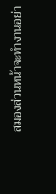สมองส่วนหน้าจะทำงานอย่า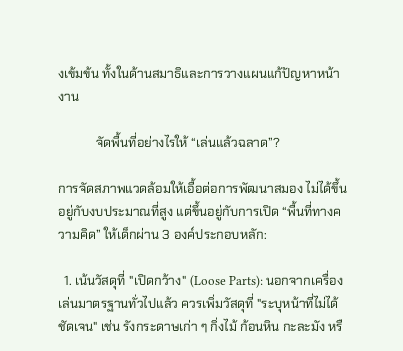งเข้มข้น ทั้งในด้านสมาธิและการวางแผนแก้ปัญหาหน้างาน

            จัดพื้นที่อย่างไรให้ “เล่นแล้วฉลาด”?

การจัดสภาพแวดล้อมให้เอื้อต่อการพัฒนาสมอง ไม่ได้ขึ้นอยู่กับงบประมาณที่สูง แต่ขึ้นอยู่กับการเปิด “พื้นที่ทางความคิด” ให้เด็กผ่าน 3 องค์ประกอบหลัก:

  1. เน้นวัสดุที่ "เปิดกว้าง" (Loose Parts): นอกจากเครื่องเล่นมาตรฐานทั่วไปแล้ว ควรเพิ่มวัสดุที่ "ระบุหน้าที่ไม่ได้ชัดเจน" เช่น รังกระดาษเก่า ๆ กิ่งไม้ ก้อนหิน กะละมัง หรื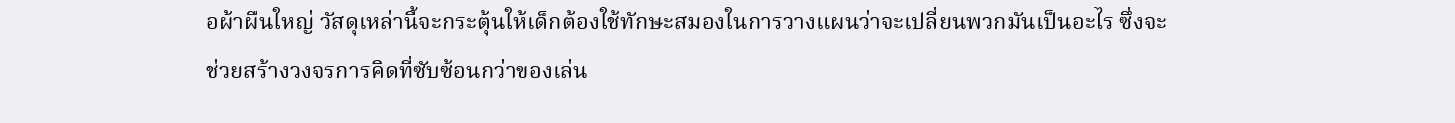อผ้าผืนใหญ่ วัสดุเหล่านี้จะกระตุ้นให้เด็กต้องใช้ทักษะสมองในการวางแผนว่าจะเปลี่ยนพวกมันเป็นอะไร ซึ่งจะช่วยสร้างวงจรการคิดที่ซับซ้อนกว่าของเล่น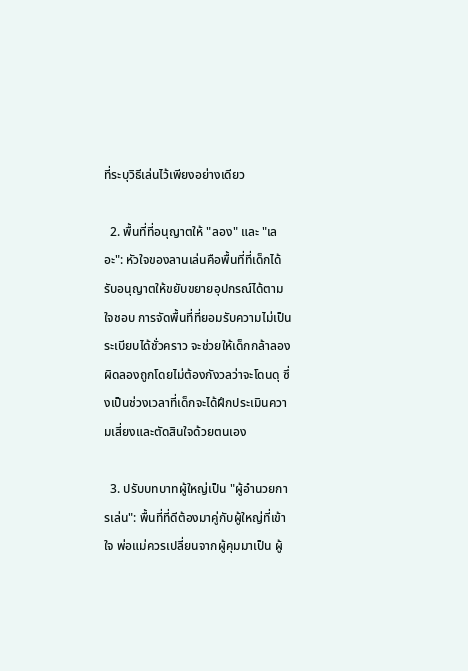ที่ระบุวิธีเล่นไว้เพียงอย่างเดียว

  2. พื้นที่ที่อนุญาตให้ "ลอง" และ "เลอะ": หัวใจของลานเล่นคือพื้นที่ที่เด็กได้รับอนุญาตให้ขยับขยายอุปกรณ์ได้ตามใจชอบ การจัดพื้นที่ที่ยอมรับความไม่เป็นระเบียบได้ชั่วคราว จะช่วยให้เด็กกล้าลองผิดลองถูกโดยไม่ต้องกังวลว่าจะโดนดุ ซึ่งเป็นช่วงเวลาที่เด็กจะได้ฝึกประเมินความเสี่ยงและตัดสินใจด้วยตนเอง

  3. ปรับบทบาทผู้ใหญ่เป็น "ผู้อำนวยการเล่น": พื้นที่ที่ดีต้องมาคู่กับผู้ใหญ่ที่เข้าใจ พ่อแม่ควรเปลี่ยนจากผู้คุมมาเป็น ผู้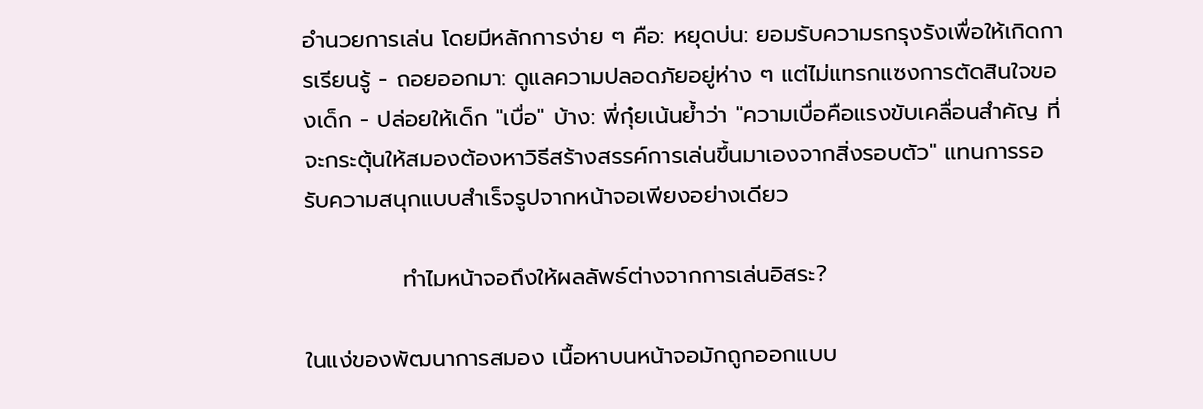อำนวยการเล่น โดยมีหลักการง่าย ๆ คือ: หยุดบ่น: ยอมรับความรกรุงรังเพื่อให้เกิดการเรียนรู้ - ถอยออกมา: ดูแลความปลอดภัยอยู่ห่าง ๆ แต่ไม่แทรกแซงการตัดสินใจของเด็ก - ปล่อยให้เด็ก "เบื่อ" บ้าง: พี่กุ๋ยเน้นย้ำว่า "ความเบื่อคือแรงขับเคลื่อนสำคัญ ที่จะกระตุ้นให้สมองต้องหาวิธีสร้างสรรค์การเล่นขึ้นมาเองจากสิ่งรอบตัว" แทนการรอรับความสนุกแบบสำเร็จรูปจากหน้าจอเพียงอย่างเดียว

            ทำไมหน้าจอถึงให้ผลลัพธ์ต่างจากการเล่นอิสระ?

ในแง่ของพัฒนาการสมอง เนื้อหาบนหน้าจอมักถูกออกแบบ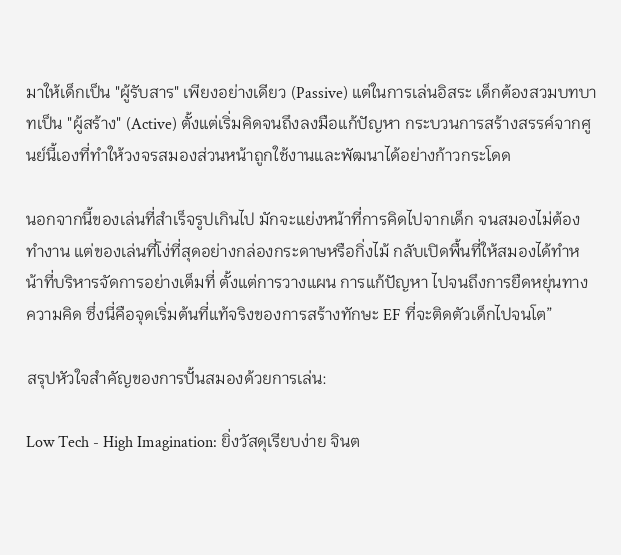มาให้เด็กเป็น "ผู้รับสาร" เพียงอย่างเดียว (Passive) แต่ในการเล่นอิสระ เด็กต้องสวมบทบาทเป็น "ผู้สร้าง" (Active) ตั้งแต่เริ่มคิดจนถึงลงมือแก้ปัญหา กระบวนการสร้างสรรค์จากศูนย์นี้เองที่ทำให้วงจรสมองส่วนหน้าถูกใช้งานและพัฒนาได้อย่างก้าวกระโดด

นอกจากนี้ของเล่นที่สำเร็จรูปเกินไป มักจะแย่งหน้าที่การคิดไปจากเด็ก จนสมองไม่ต้องทำงาน แต่ของเล่นที่โง่ที่สุดอย่างกล่องกระดาษหรือกิ่งไม้ กลับเปิดพื้นที่ให้สมองได้ทำหน้าที่บริหารจัดการอย่างเต็มที่ ตั้งแต่การวางแผน การแก้ปัญหา ไปจนถึงการยืดหยุ่นทางความคิด ซึ่งนี่คือจุดเริ่มต้นที่แท้จริงของการสร้างทักษะ EF ที่จะติดตัวเด็กไปจนโต”

สรุปหัวใจสำคัญของการปั้นสมองด้วยการเล่น:

Low Tech - High Imagination: ยิ่งวัสดุเรียบง่าย จินต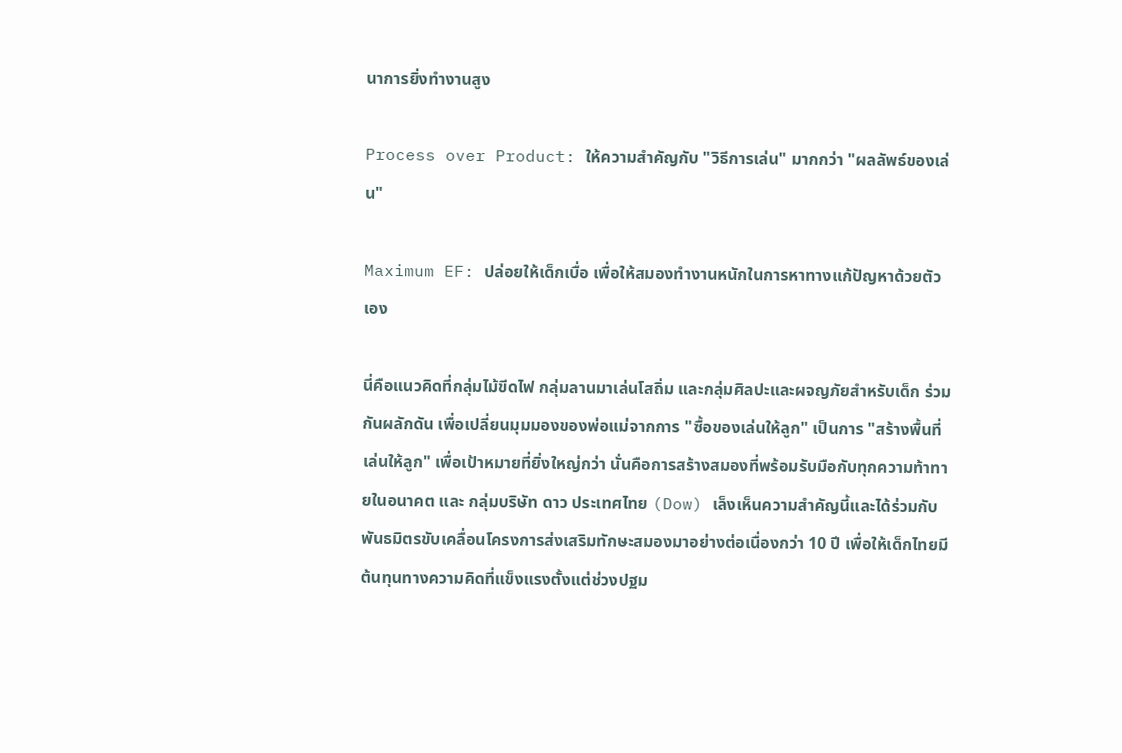นาการยิ่งทำงานสูง

Process over Product: ให้ความสำคัญกับ "วิธีการเล่น" มากกว่า "ผลลัพธ์ของเล่น"

Maximum EF: ปล่อยให้เด็กเบื่อ เพื่อให้สมองทำงานหนักในการหาทางแก้ปัญหาด้วยตัวเอง

นี่คือแนวคิดที่กลุ่มไม้ขีดไฟ กลุ่มลานมาเล่นโสถิ่ม และกลุ่มศิลปะและผจญภัยสำหรับเด็ก ร่วมกันผลักดัน เพื่อเปลี่ยนมุมมองของพ่อแม่จากการ "ซื้อของเล่นให้ลูก" เป็นการ "สร้างพื้นที่เล่นให้ลูก" เพื่อเป้าหมายที่ยิ่งใหญ่กว่า นั่นคือการสร้างสมองที่พร้อมรับมือกับทุกความท้าทายในอนาคต และ กลุ่มบริษัท ดาว ประเทศไทย (Dow) เล็งเห็นความสำคัญนี้และได้ร่วมกับพันธมิตรขับเคลื่อนโครงการส่งเสริมทักษะสมองมาอย่างต่อเนื่องกว่า 10 ปี เพื่อให้เด็กไทยมีต้นทุนทางความคิดที่แข็งแรงตั้งแต่ช่วงปฐม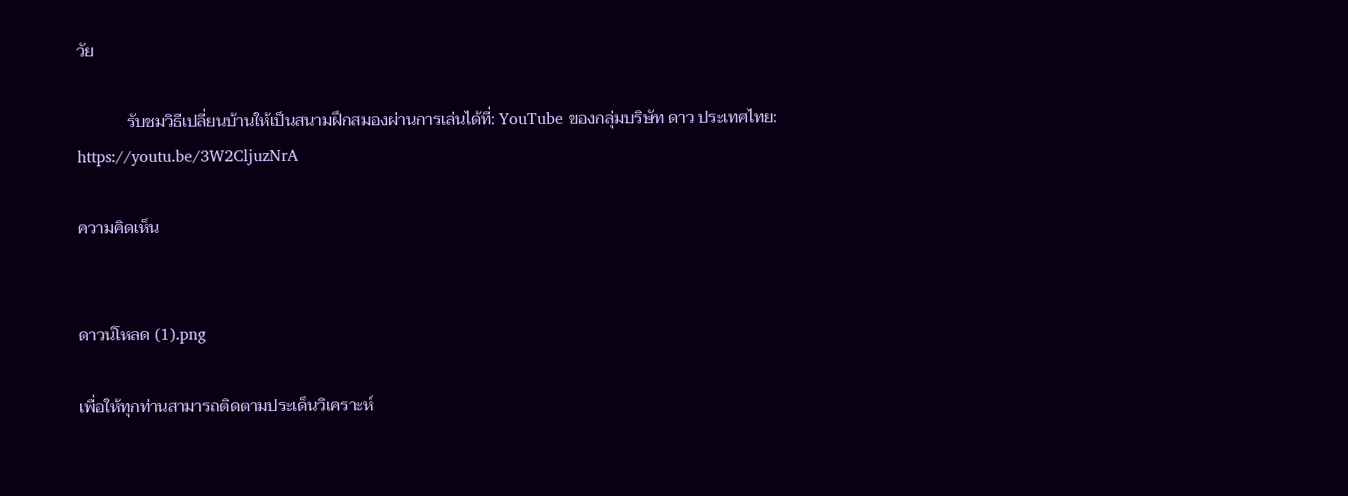วัย

            รับชมวิธีเปลี่ยนบ้านให้เป็นสนามฝึกสมองผ่านการเล่นได้ที่: YouTube ของกลุ่มบริษัท ดาว ประเทศไทย: https://youtu.be/3W2CljuzNrA

ความคิดเห็น


ดาวน์โหลด (1).png

เพื่อให้ทุกท่านสามารถติดตามประเด็นวิเคราะห์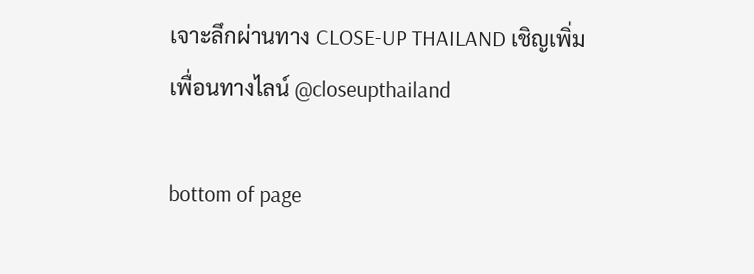เจาะลึกผ่านทาง CLOSE-UP THAILAND เชิญเพิ่มเพื่อนทางไลน์ @closeupthailand

bottom of page